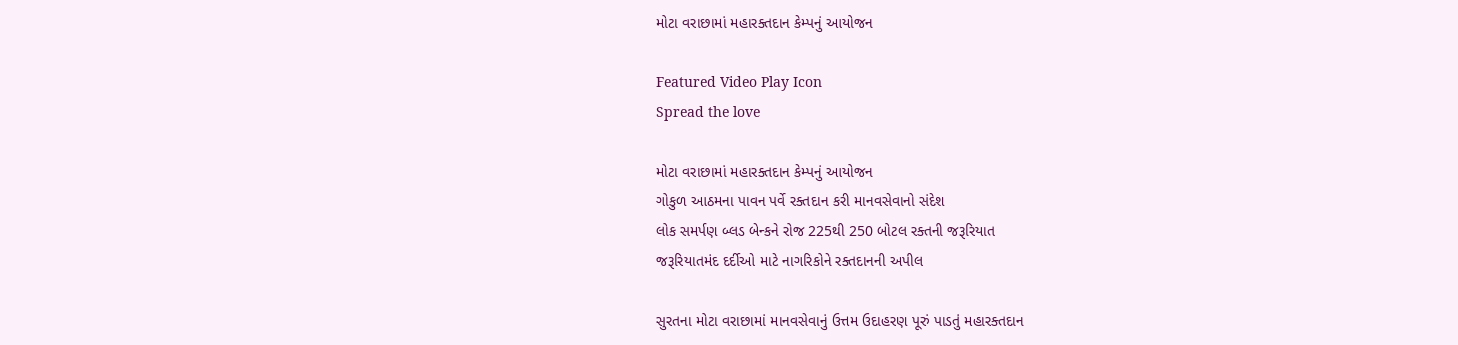મોટા વરાછામાં મહારક્તદાન કેમ્પનું આયોજન

Featured Video Play Icon
Spread the love

મોટા વરાછામાં મહારક્તદાન કેમ્પનું આયોજન
ગોકુળ આઠમના પાવન પર્વે રક્તદાન કરી માનવસેવાનો સંદેશ
લોક સમર્પણ બ્લડ બેન્કને રોજ 225થી 250 બોટલ રક્તની જરૂરિયાત
જરૂરિયાતમંદ દર્દીઓ માટે નાગરિકોને રક્તદાનની અપીલ

સુરતના મોટા વરાછામાં માનવસેવાનું ઉત્તમ ઉદાહરણ પૂરું પાડતું મહારક્તદાન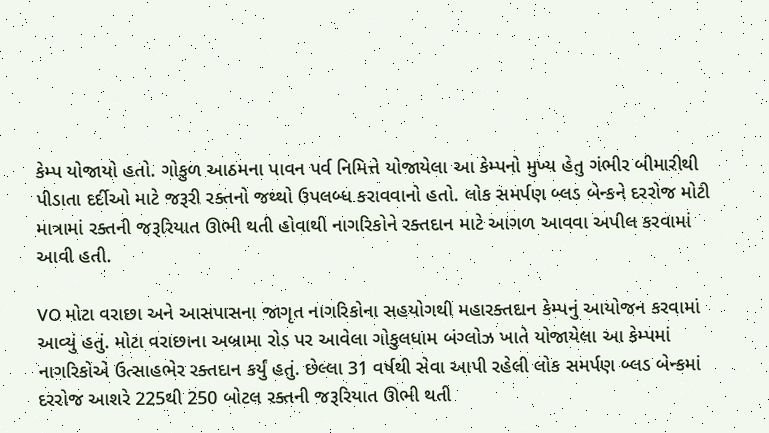કેમ્પ યોજાયો હતો. ગોકુળ આઠમના પાવન પર્વ નિમિત્તે યોજાયેલા આ કેમ્પનો મુખ્ય હેતુ ગંભીર બીમારીથી પીડાતા દર્દીઓ માટે જરૂરી રક્તનો જથ્થો ઉપલબ્ધ કરાવવાનો હતો. લોક સમર્પણ બ્લડ બેન્કને દરરોજ મોટી માત્રામાં રક્તની જરૂરિયાત ઊભી થતી હોવાથી નાગરિકોને રક્તદાન માટે આગળ આવવા અપીલ કરવામાં આવી હતી.

VO મોટા વરાછા અને આસપાસના જાગૃત નાગરિકોના સહયોગથી મહારક્તદાન કેમ્પનું આયોજન કરવામાં આવ્યું હતું. મોટા વરાછાના અબ્રામા રોડ પર આવેલા ગોકુલધામ બંગ્લોઝ ખાતે યોજાયેલા આ કેમ્પમાં નાગરિકોએ ઉત્સાહભેર રક્તદાન કર્યું હતું. છેલ્લા 31 વર્ષથી સેવા આપી રહેલી લોક સમર્પણ બ્લડ બેન્કમાં દરરોજ આશરે 225થી 250 બોટલ રક્તની જરૂરિયાત ઊભી થતી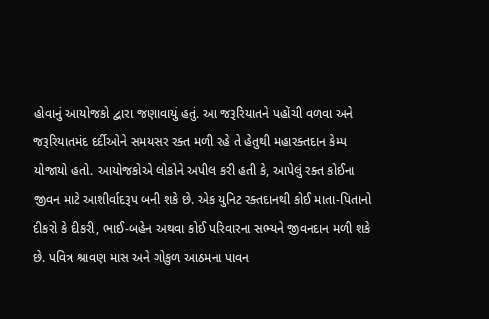હોવાનું આયોજકો દ્વારા જણાવાયું હતું. આ જરૂરિયાતને પહોંચી વળવા અને જરૂરિયાતમંદ દર્દીઓને સમયસર રક્ત મળી રહે તે હેતુથી મહારક્તદાન કેમ્પ યોજાયો હતો. આયોજકોએ લોકોને અપીલ કરી હતી કે, આપેલું રક્ત કોઈના જીવન માટે આશીર્વાદરૂપ બની શકે છે. એક યુનિટ રક્તદાનથી કોઈ માતા-પિતાનો દીકરો કે દીકરી, ભાઈ-બહેન અથવા કોઈ પરિવારના સભ્યને જીવનદાન મળી શકે છે. પવિત્ર શ્રાવણ માસ અને ગોકુળ આઠમના પાવન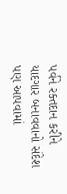પર્વને રક્તદાન કરીને યાદગાર બનાવવાનો સંદેશ પણ આપવામાં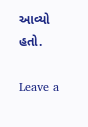આવ્યો હતો.

Leave a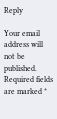Reply

Your email address will not be published. Required fields are marked *